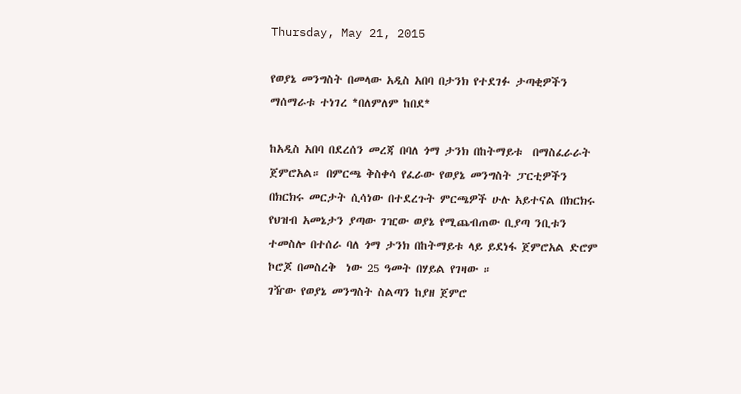Thursday, May 21, 2015

የወያኔ መንግስት በመላው አዲስ አበባ በታንክ የተደገፉ ታጣቂዎችን ማሰማራቱ ተነገረ *በለምለም ከበደ*

ከአዲስ አበባ በደረሰን መረጃ በባለ ጎማ ታንክ በከትማይቱ  በማስፈራራት ጀምሮአል። በምርጫ ቅስቀሳ የፈራው የወያኔ መንግስት ፓርቲዎችን በክርክሩ መርታት ሲሳነው በተደረጉት ምርጫዎች ሁሉ አይተናል በክርክሩ የህዝብ አመኔታን ያጣው ገዢው ወያኔ የሚጨብጠው ቢያጣ ንቢቱን ተመስሎ በተሰራ ባለ ጎማ ታንክ በከትማይቱ ላይ ይደነፋ ጀምሮአል ድሮም ኮሮጆ በመስረቅ  ነው 25 ዓመት በሃይል የገዛው ።
ገዥው የወያኔ መንግስት ስልጣን ከያዘ ጀምሮ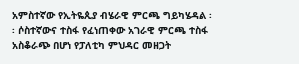አምስተኛው የኢትዬጲያ ብሄራዊ ምርጫ ግይካሄዳል ፡፡ ሶስተኛውና ተስፋ የፈነጠቀው አገራዊ ምርጫ ተስፋ አስቆራጭ በሆነ የፓለቲካ ምህዳር መዘጋት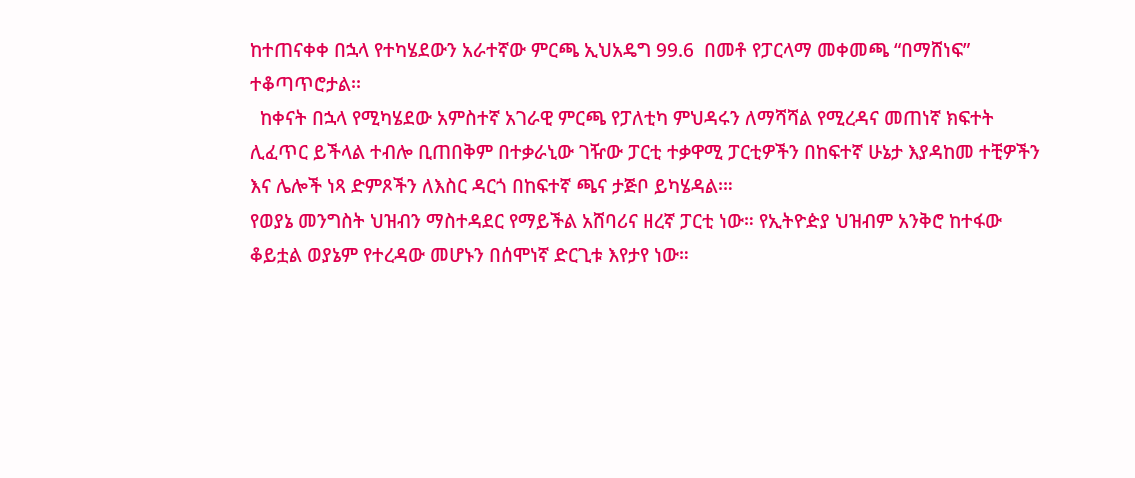ከተጠናቀቀ በኋላ የተካሄደውን አራተኛው ምርጫ ኢህአዴግ 99.6  በመቶ የፓርላማ መቀመጫ “በማሸነፍ” ተቆጣጥሮታል፡፡
  ከቀናት በኋላ የሚካሄደው አምስተኛ አገራዊ ምርጫ የፓለቲካ ምህዳሩን ለማሻሻል የሚረዳና መጠነኛ ክፍተት ሊፈጥር ይችላል ተብሎ ቢጠበቅም በተቃራኒው ገዥው ፓርቲ ተቃዋሚ ፓርቲዎችን በከፍተኛ ሁኔታ እያዳከመ ተቺዎችን እና ሌሎች ነጻ ድምጾችን ለእስር ዳርጎ በከፍተኛ ጫና ታጅቦ ይካሄዳል፡።
የወያኔ መንግስት ህዝብን ማስተዳደር የማይችል አሸባሪና ዘረኛ ፓርቲ ነው። የኢትዮዽያ ህዝብም አንቅሮ ከተፋው ቆይቷል ወያኔም የተረዳው መሆኑን በሰሞነኛ ድርጊቱ እየታየ ነው።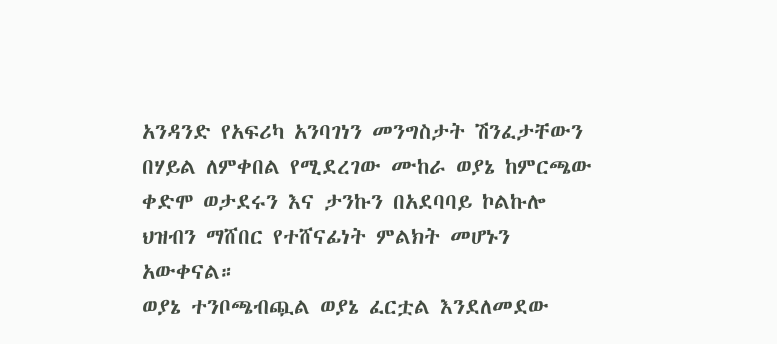አንዳንድ የአፍሪካ አንባገነን መንግስታት ሽንፈታቸውን በሃይል ለምቀበል የሚደረገው ሙከራ ወያኔ ከምርጫው ቀድሞ ወታደሩን እና ታንኩን በአደባባይ ኮልኩሎ ህዝብን ማሸበር የተሸናፊነት ምልክት መሆኑን አውቀናል።
ወያኔ ተንቦጫብጯል ወያኔ ፈርቷል እንደለመደው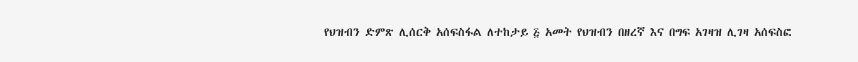የህዝብን ድምጽ ሊሰርቅ አሰፍስፋል ለተከታይ ፭ አመት የህዝብን በዘረኛ እና በግፍ አገዛዝ ሊገዛ አሰፍስፎ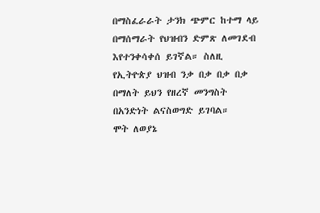በማስፈራራት ታንክ ጭምር ከተማ ላይ በማሰማራት የህዝብን ድምጽ ለመገደብ እየተንቀሳቀሰ ይገኛል። ስለዚ የኢትዮጵያ ህዝብ ንቃ በቃ በቃ በቃ በማለት ይህን የዘረኛ መንግስት በአንድነት ልናስወግድ ይገባል።
ሞት ለወያኔ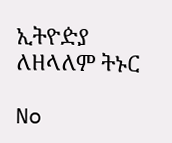ኢትዮዽያ ለዘላለም ትኑር

No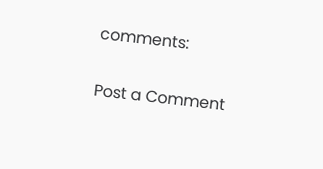comments:

Post a Comment